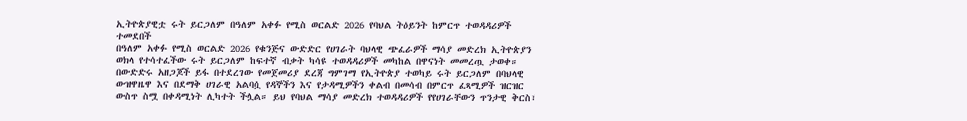ኢትዮጵያዊቷ ሩት ይርጋለም በዓለም አቀፉ የሚስ ወርልድ 2026 የባህል ትዕይንት ከምርጥ ተወዳዳሪዎች ተመደበች
በዓለም አቀፉ የሚስ ወርልድ 2026 የቁንጅና ውድድር የሀገራት ባህላዊ ጭፈራዎች ማሳያ መድረክ ኢትዮጵያን ወክላ የተሳተፈችው ሩት ይርጋለም ከፍተኛ ብቃት ካሳዩ ተወዳዳሪዎች መካከል በዋናነት መመረጧ ታወቀ።
በውድድሩ አዘጋጆች ይፋ በተደረገው የመጀመሪያ ደረጃ ግምገማ የኢትዮጵያ ተወካይ ሩት ይርጋለም በባህላዊ ውዝዋዜዋ እና በደማቅ ሀገራዊ አልባሷ የዳኞችን እና የታዳሚዎችን ቀልብ በመሳብ በምርጥ ፈጻሚዎች ዝርዝር ውስጥ ስሟ በቀዳሚነት ሊካተት ችሏል። ይህ የባህል ማሳያ መድረክ ተወዳዳሪዎች የየሀገራቸውን ጥንታዊ ቅርስ፣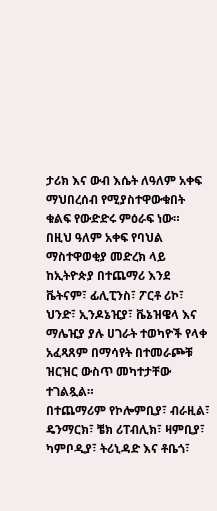ታሪክ እና ውብ እሴት ለዓለም አቀፍ ማህበረሰብ የሚያስተዋውቁበት ቁልፍ የውድድሩ ምዕራፍ ነው።
በዚህ ዓለም አቀፍ የባህል ማስተዋወቂያ መድረክ ላይ ከኢትዮጵያ በተጨማሪ እንደ ቬትናም፣ ፊሊፒንስ፣ ፖርቶ ሪኮ፣ ህንድ፣ ኢንዶኔዢያ፣ ቬኔዝዌላ እና ማሌዢያ ያሉ ሀገራት ተወካዮች የላቀ አፈጻጸም በማሳየት በተመራጮቹ ዝርዝር ውስጥ መካተታቸው ተገልጿል።
በተጨማሪም የኮሎምቢያ፣ ብራዚል፣ ዴንማርክ፣ ቼክ ሪፐብሊክ፣ ዛምቢያ፣ ካምቦዲያ፣ ትሪኒዳድ እና ቶቤጎ፣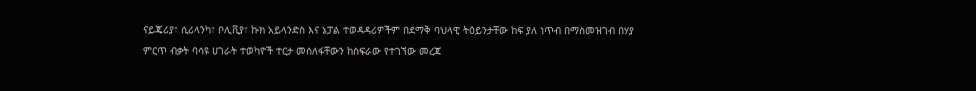ናይጄሪያ፣ ሲሪላንካ፣ ቦሊቪያ፣ ኩክ አይላንድስ እና ኔፓል ተወዳዳሪዎችም በደማቅ ባህላዊ ትዕይንታቸው ከፍ ያለ ነጥብ በማስመዝገብ በሃያ ምርጥ ብቃት ባሳዩ ሀገራት ተወካዮች ተርታ መሰለፋቸውን ከስፍራው የተገኘው መረጃ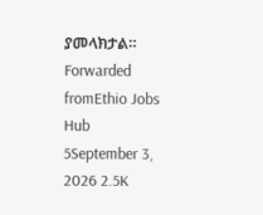ያመላክታል።
Forwarded fromEthio Jobs Hub
5September 3, 2026 2.5K